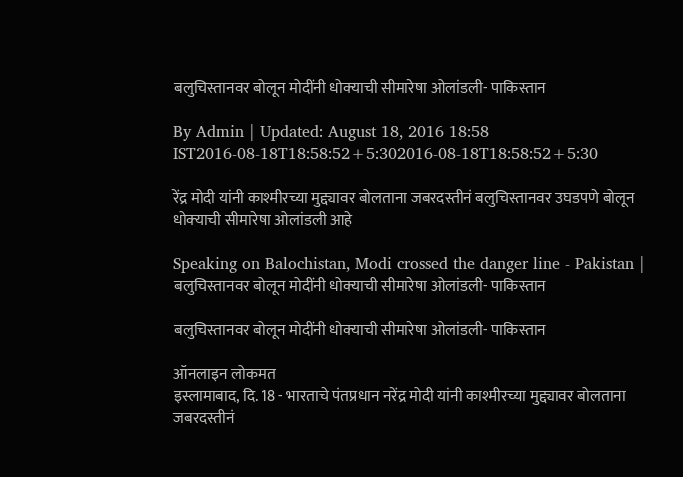बलुचिस्तानवर बोलून मोदींनी धोक्‍याची सीमारेषा ओलांडली- पाकिस्तान

By Admin | Updated: August 18, 2016 18:58 IST2016-08-18T18:58:52+5:302016-08-18T18:58:52+5:30

रेंद्र मोदी यांनी काश्मीरच्या मुद्द्यावर बोलताना जबरदस्तीनं बलुचिस्तानवर उघडपणे बोलून धोक्‍याची सीमारेषा ओलांडली आहे

Speaking on Balochistan, Modi crossed the danger line - Pakistan | बलुचिस्तानवर बोलून मोदींनी धोक्‍याची सीमारेषा ओलांडली- पाकिस्तान

बलुचिस्तानवर बोलून मोदींनी धोक्‍याची सीमारेषा ओलांडली- पाकिस्तान

ऑनलाइन लोकमत
इस्लामाबाद, दि. 18 - भारताचे पंतप्रधान नरेंद्र मोदी यांनी काश्मीरच्या मुद्द्यावर बोलताना जबरदस्तीनं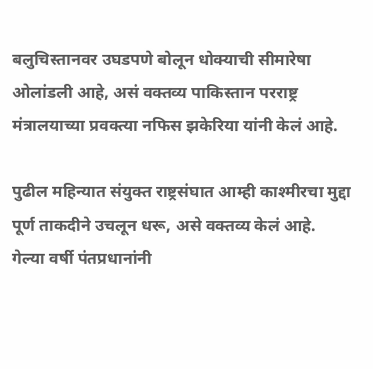बलुचिस्तानवर उघडपणे बोलून धोक्‍याची सीमारेषा ओलांडली आहे, असं वक्तव्य पाकिस्तान परराष्ट्र मंत्रालयाच्या प्रवक्त्या नफिस झकेरिया यांनी केलं आहे.

पुढील महिन्यात संयुक्त राष्ट्रसंघात आम्ही काश्‍मीरचा मुद्दा पूर्ण ताकदीने उचलून धरू, असे वक्तव्य केलं आहे.
गेल्या वर्षी पंतप्रधानांनी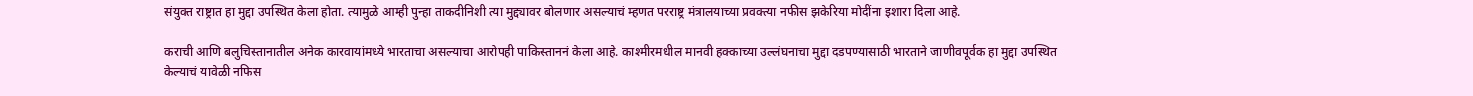संयुक्त राष्ट्रात हा मुद्दा उपस्थित केला होता. त्यामुळे आम्ही पुन्हा ताकदीनिशी त्या मुद्द्यावर बोलणार असल्याचं म्हणत परराष्ट्र मंत्रालयाच्या प्रवक्त्या नफीस झकेरिया मोदींना इशारा दिला आहे.

कराची आणि बलुचिस्तानातील अनेक कारवायांमध्ये भारताचा असल्याचा आरोपही पाकिस्ताननं केला आहे. काश्‍मीरमधील मानवी हक्काच्या उल्लंघनाचा मुद्दा दडपण्यासाठी भारताने जाणीवपूर्वक हा मुद्दा उपस्थित केल्याचं यावेळी नफिस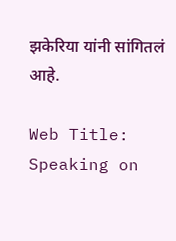झकेरिया यांनी सांगितलं आहे.

Web Title: Speaking on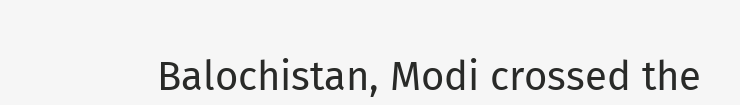Balochistan, Modi crossed the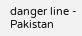danger line - Pakistan